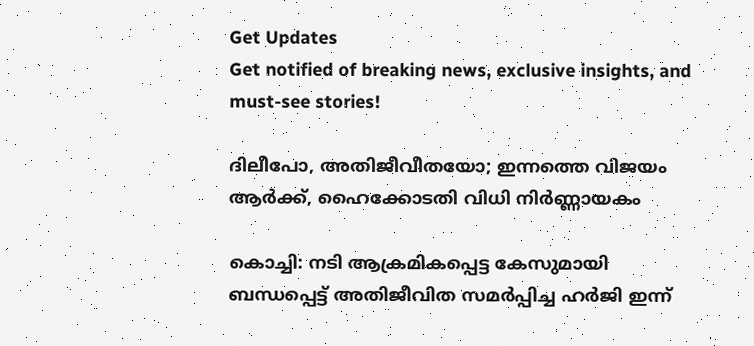Get Updates
Get notified of breaking news, exclusive insights, and must-see stories!

ദിലീപോ, അതിജീവീതയോ; ഇന്നത്തെ വിജയം ആർക്ക്, ഹൈക്കോടതി വിധി നിർണ്ണായകം

കൊച്ചി: നടി ആക്രമികപ്പെട്ട കേസുമായി ബന്ധപ്പെട്ട് അതിജീവിത സമർപ്പിച്ച ഹർജി ഇന്ന്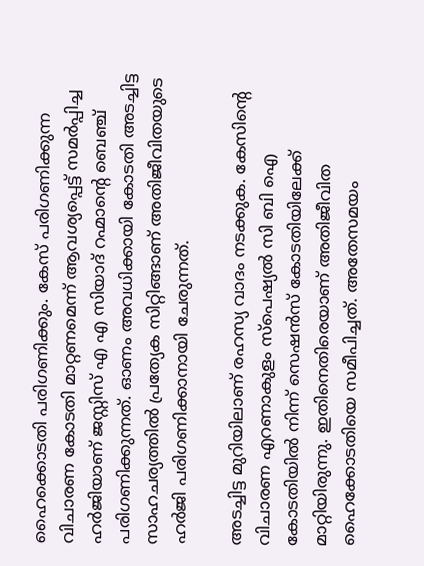ഹൈക്കൊടതി പരിഗണിക്കും. കേസ് പരിഗണിക്കുന്ന വിചാരണ കോടതി മാറ്റണമെന്ന് ആവശ്യപ്പെട്ട് സമർപ്പിച്ച ഹർജിയാണ് ജസ്റ്റിസ് എ എ സിയാദ് റഹ്മാന്‍റെ ബെഞ്ച് പരിഗണിക്കുന്നത്. ഓണം അവധിക്കായി കോടതി അടച്ചിട്ട സാഹചര്യത്തില്‍ പ്രത്യേക സിറ്റിങ്ങാണ് അതിജീവിതയുടെ ഹർജി പരിഗണിക്കാനായി ചേരുന്നത്.

അടച്ചിട്ട മുറിയിലാണ് രഹസ്യ വാദം നടക്കുക. കേസിന്റെ വിചാരണ എറണാകുളം സ്പെഷ്യല്‍ സി ബി ഐ കോടതിയില്‍ നിന്ന് സെഷന്‍സ് കോടതിയിലേക്ക് മാറ്റിയിരുന്നു. ഇതിനെതിരെയാണ് അതിജീവിത ഹൈക്കോടതിയെ സമീപിച്ചത്. അതേസമയം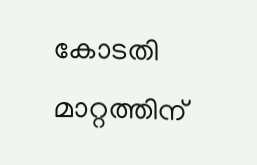കോടതി മാറ്റത്തിന്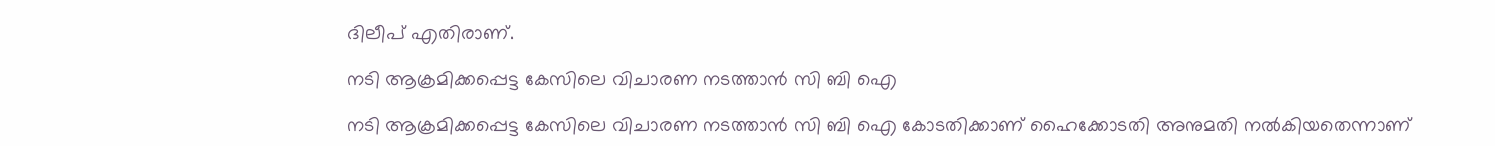ദിലീപ് എതിരാണ്.

നടി ആക്രമിക്കപ്പെട്ട കേസിലെ വിചാരണ നടത്താൻ സി ബി ഐ

നടി ആക്രമിക്കപ്പെട്ട കേസിലെ വിചാരണ നടത്താൻ സി ബി ഐ കോടതിക്കാണ് ഹൈക്കോടതി അനുമതി നൽകിയതെന്നാണ്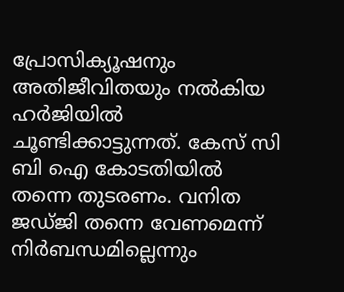പ്രോസിക്യൂഷനും അതിജീവിതയും നല്‍കിയ ഹർജിയില്‍ ചൂണ്ടിക്കാട്ടുന്നത്. കേസ് സി ബി ഐ കോടതിയില്‍ തന്നെ തുടരണം. വനിത ജഡ്ജി തന്നെ വേണമെന്ന് നിർബന്ധമില്ലെന്നും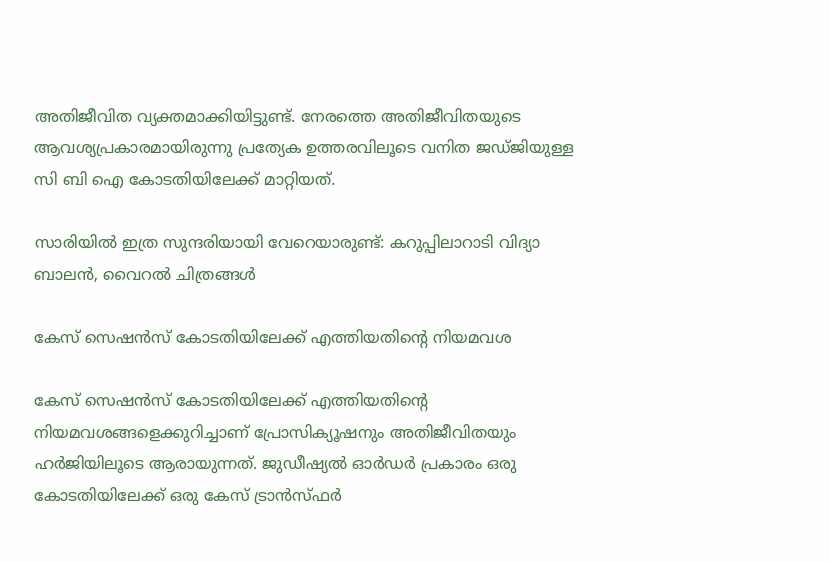അതിജീവിത വ്യക്തമാക്കിയിട്ടുണ്ട്. നേരത്തെ അതിജീവിതയുടെ ആവശ്യപ്രകാരമായിരുന്നു പ്രത്യേക ഉത്തരവിലൂടെ വനിത ജഡ്ജിയുള്ള സി ബി ഐ കോടതിയിലേക്ക് മാറ്റിയത്.

സാരിയില്‍ ഇത്ര സുന്ദരിയായി വേറെയാരുണ്ട്: കറുപ്പിലാറാടി വിദ്യാ ബാലന്‍, വൈറല്‍ ചിത്രങ്ങള്‍

കേസ് സെഷന്‍സ് കോടതിയിലേക്ക് എത്തിയതിന്റെ നിയമവശ

കേസ് സെഷന്‍സ് കോടതിയിലേക്ക് എത്തിയതിന്റെ നിയമവശങ്ങളെക്കുറിച്ചാണ് പ്രോസിക്യൂഷനും അതിജീവിതയും ഹർജിയിലൂടെ ആരായുന്നത്. ജുഡീഷ്യല്‍ ഓർഡർ പ്രകാരം ഒരു കോടതിയിലേക്ക് ഒരു കേസ് ട്രാന്‍സ്ഫർ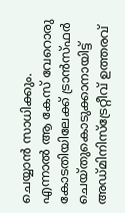ചെയ്യാന്‍ സാധിക്കും. എന്നാല്‍ ആ കേസ് വേറൊരു കോടതിയിലേക്ക് ട്രാന്‍സ്ഫർ ചെയ്തുകൊടുക്കാനായിട്ട് അഡ്മിനിസ്ട്രേറ്റീവ് ഉത്തരവ്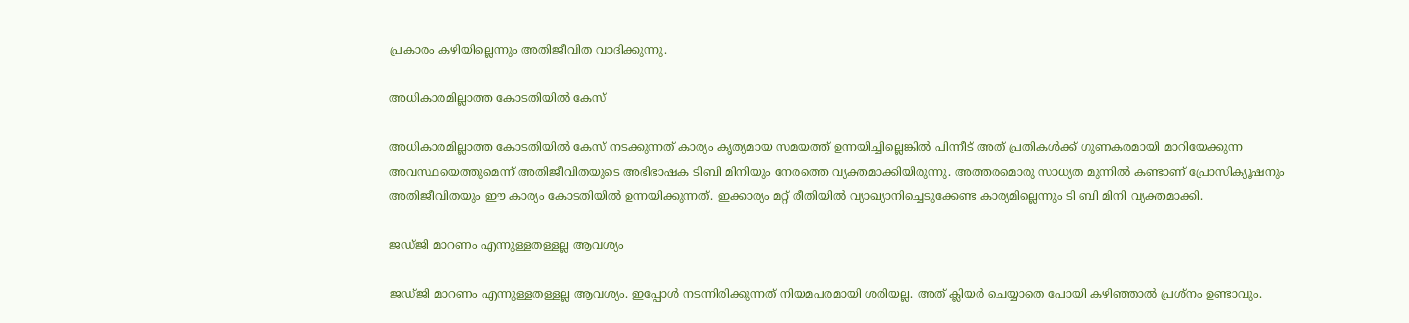പ്രകാരം കഴിയില്ലെന്നും അതിജീവിത വാദിക്കുന്നു.

അധികാരമില്ലാത്ത കോടതിയില്‍ കേസ്

അധികാരമില്ലാത്ത കോടതിയില്‍ കേസ് നടക്കുന്നത് കാര്യം കൃത്യമായ സമയത്ത് ഉന്നയിച്ചില്ലെങ്കില്‍ പിന്നീട് അത് പ്രതികള്‍ക്ക് ഗുണകരമായി മാറിയേക്കുന്ന അവസ്ഥയെത്തുമെന്ന് അതിജീവിതയുടെ അഭിഭാഷക ടിബി മിനിയും നേരത്തെ വ്യക്തമാക്കിയിരുന്നു. അത്തരമൊരു സാധ്യത മുന്നില്‍ കണ്ടാണ് പ്രോസിക്യൂഷനും അതിജീവിതയും ഈ കാര്യം കോടതിയില്‍ ഉന്നയിക്കുന്നത്. ഇക്കാര്യം മറ്റ് രീതിയില്‍ വ്യാഖ്യാനിച്ചെടുക്കേണ്ട കാര്യമില്ലെന്നും ടി ബി മിനി വ്യക്തമാക്കി.

ജഡ്ജി മാറണം എന്നുള്ളതള്ളല്ല ആവശ്യം

ജഡ്ജി മാറണം എന്നുള്ളതള്ളല്ല ആവശ്യം. ഇപ്പോള്‍ നടന്നിരിക്കുന്നത് നിയമപരമായി ശരിയല്ല. അത് ക്ലിയർ ചെയ്യാതെ പോയി കഴിഞ്ഞാല്‍ പ്രശ്നം ഉണ്ടാവും.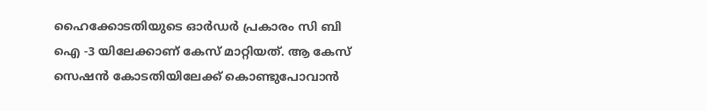ഹൈക്കോടതിയുടെ ഓർഡർ പ്രകാരം സി ബി ഐ -3 യിലേക്കാണ് കേസ് മാറ്റിയത്. ആ കേസ് സെഷന്‍ കോടതിയിലേക്ക് കൊണ്ടുപോവാന്‍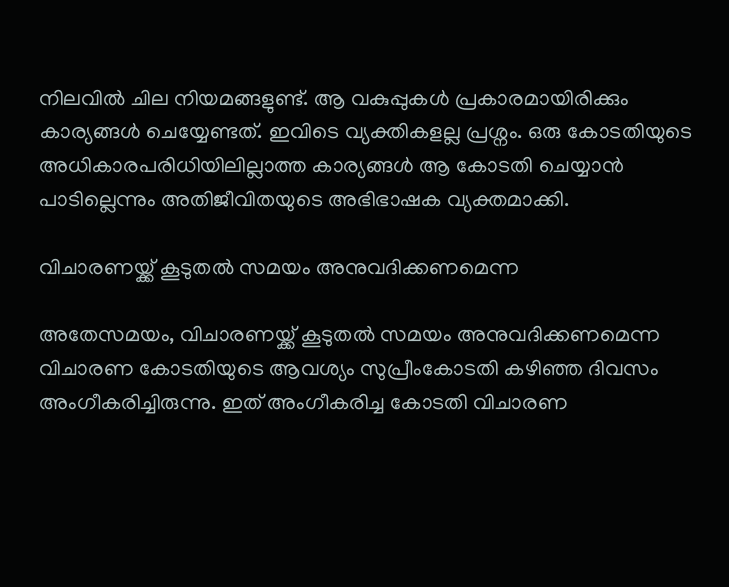നിലവില്‍ ചില നിയമങ്ങളുണ്ട്. ആ വകുപ്പുകള്‍ പ്രകാരമായിരിക്കും കാര്യങ്ങള്‍ ചെയ്യേണ്ടത്. ഇവിടെ വ്യക്തികളല്ല പ്രശ്നം. ഒരു കോടതിയുടെ അധികാരപരിധിയിലില്ലാത്ത കാര്യങ്ങള്‍ ആ കോടതി ചെയ്യാന്‍ പാടില്ലെന്നും അതിജീവിതയുടെ അഭിഭാഷക വ്യക്തമാക്കി.

വിചാരണയ്ക്ക് കൂടുതല്‍ സമയം അനുവദിക്കണമെന്ന

അതേസമയം, വിചാരണയ്ക്ക് കൂടുതല്‍ സമയം അനുവദിക്കണമെന്ന വിചാരണ കോടതിയുടെ ആവശ്യം സുപ്രീംകോടതി കഴിഞ്ഞ ദിവസം അംഗീകരിച്ചിരുന്നു. ഇത് അംഗീകരിച്ച കോടതി വിചാരണ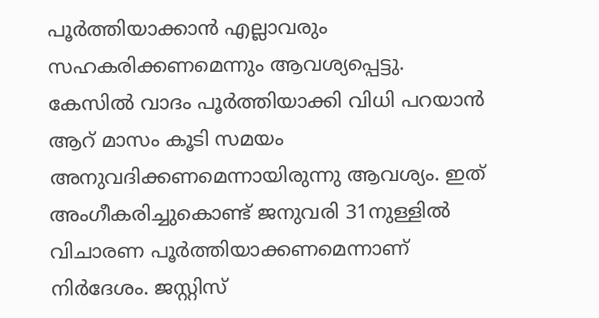പൂര്‍ത്തിയാക്കാന്‍ എല്ലാവരും സഹകരിക്കണമെന്നും ആവശ്യപ്പെട്ടു. കേസിൽ വാദം പൂർത്തിയാക്കി വിധി പറയാൻ ആറ് മാസം കൂടി സമയം അനുവദിക്കണമെന്നായിരുന്നു ആവശ്യം. ഇത് അംഗീകരിച്ചുകൊണ്ട് ജനുവരി 31നുള്ളില്‍ വിചാരണ പൂര്‍ത്തിയാക്കണമെന്നാണ് നിർദേശം. ജസ്റ്റിസ്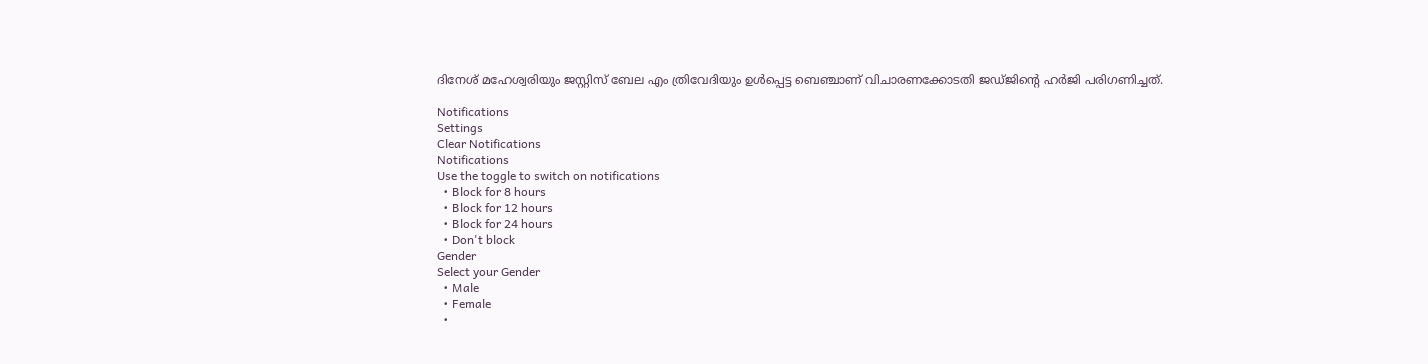ദിനേശ് മഹേശ്വരിയും ജസ്റ്റിസ് ബേല എം ത്രിവേദിയും ഉൾപ്പെട്ട ബെഞ്ചാണ് വിചാരണക്കോടതി ജഡ്ജിന്റെ ഹർജി പരിഗണിച്ചത്.

Notifications
Settings
Clear Notifications
Notifications
Use the toggle to switch on notifications
  • Block for 8 hours
  • Block for 12 hours
  • Block for 24 hours
  • Don't block
Gender
Select your Gender
  • Male
  • Female
  •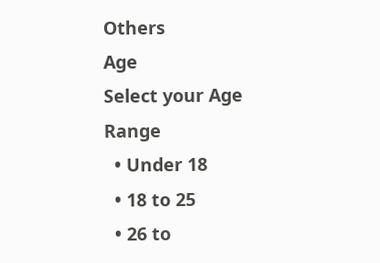Others
Age
Select your Age Range
  • Under 18
  • 18 to 25
  • 26 to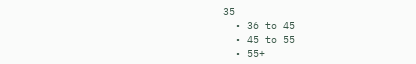35
  • 36 to 45
  • 45 to 55
  • 55+